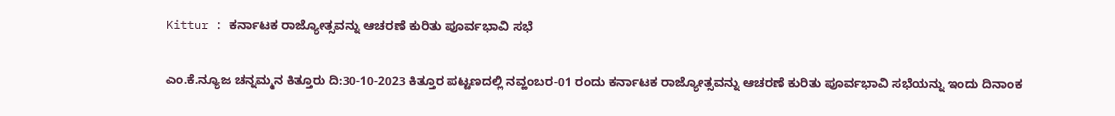Kittur : ಕರ್ನಾಟಕ ರಾಜ್ಯೋತ್ಸವನ್ನು ಆಚರಣೆ ಕುರಿತು ಪೂರ್ವಭಾವಿ ಸಭೆ

ಎಂ.ಕೆ.ನ್ಯೂಜ ಚನ್ನಮ್ಮನ ಕಿತ್ತೂರು ದಿ:30-10-2023 ಕಿತ್ತೂರ ಪಟ್ಟಣದಲ್ಲಿ ನವ್ಹಂಬರ-01 ರಂದು ಕರ್ನಾಟಕ ರಾಜ್ಯೋತ್ಸವನ್ನು ಆಚರಣೆ ಕುರಿತು ಪೂರ್ವಭಾವಿ ಸಭೆಯನ್ನು ಇಂದು ದಿನಾಂಕ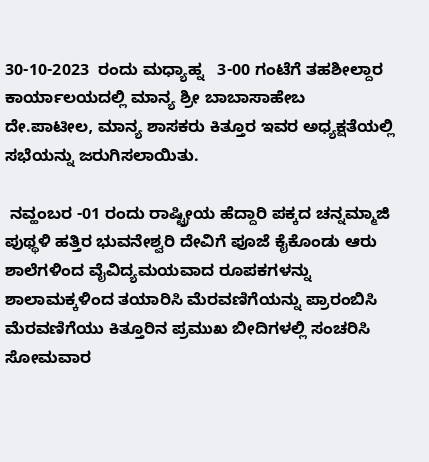30-10-2023  ರಂದು ಮಧ್ಯಾಹ್ನ   3-00 ಗಂಟೆಗೆ ತಹಶೀಲ್ದಾರ ಕಾರ್ಯಾಲಯದಲ್ಲಿ ಮಾನ್ಯ ಶ್ರೀ ಬಾಬಾಸಾಹೇಬ ದೇ.ಪಾಟೀಲ, ಮಾನ್ಯ ಶಾಸಕರು ಕಿತ್ತೂರ ಇವರ ಅಧ್ಯಕ್ಷತೆಯಲ್ಲಿ ಸಭೆಯನ್ನು ಜರುಗಿಸಲಾಯಿತು.

 ನವ್ಹಂಬರ -01 ರಂದು ರಾಷ್ಟ್ರೀಯ ಹೆದ್ದಾರಿ ಪಕ್ಕದ ಚನ್ನಮ್ಮಾಜಿ ಪುಥ್ಥಳಿ ಹತ್ತಿರ ಭುವನೇಶ್ವರಿ ದೇವಿಗೆ ಪೂಜೆ ಕೈಕೊಂಡು ಆರು ಶಾಲೆಗಳಿಂದ ವೈವಿದ್ಯಮಯವಾದ ರೂಪಕಗಳನ್ನು ಶಾಲಾಮಕ್ಕಳಿಂದ ತಯಾರಿಸಿ ಮೆರವಣಿಗೆಯನ್ನು ಪ್ರಾರಂಬಿಸಿ ಮೆರವಣಿಗೆಯು ಕಿತ್ತೂರಿನ ಪ್ರಮುಖ ಬೀದಿಗಳಲ್ಲಿ ಸಂಚರಿಸಿ ಸೋಮವಾರ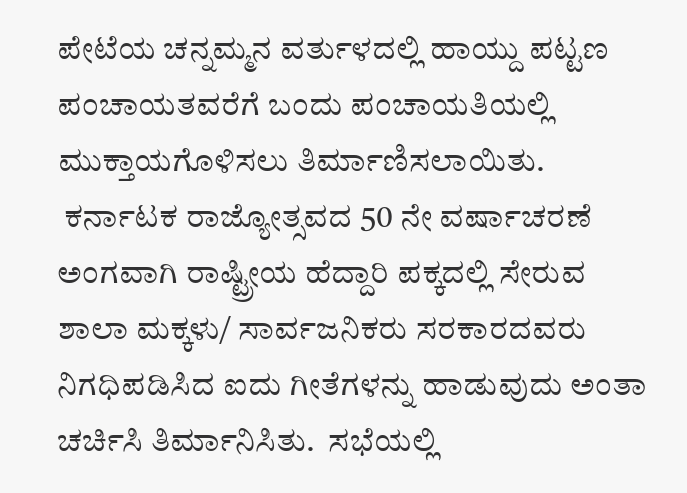ಪೇಟೆಯ ಚನ್ನಮ್ಮನ ವರ್ತುಳದಲ್ಲಿ ಹಾಯ್ದು ಪಟ್ಟಣ ಪಂಚಾಯತವರೆಗೆ ಬಂದು ಪಂಚಾಯತಿಯಲ್ಲಿ ಮುಕ್ತಾಯಗೊಳಿಸಲು ತಿರ್ಮಾಣಿಸಲಾಯಿತು.
 ಕರ್ನಾಟಕ ರಾಜ್ಯೋತ್ಸವದ 50 ನೇ ವರ್ಷಾಚರಣೆ ಅಂಗವಾಗಿ ರಾಷ್ಟ್ರೀಯ ಹೆದ್ದಾರಿ ಪಕ್ಕದಲ್ಲಿ ಸೇರುವ ಶಾಲಾ ಮಕ್ಕಳು/ ಸಾರ್ವಜನಿಕರು ಸರಕಾರದವರು ನಿಗಧಿಪಡಿಸಿದ ಐದು ಗೀತೆಗಳನ್ನು ಹಾಡುವುದು ಅಂತಾ ಚರ್ಚಿಸಿ ತಿರ್ಮಾನಿಸಿತು.  ಸಭೆಯಲ್ಲಿ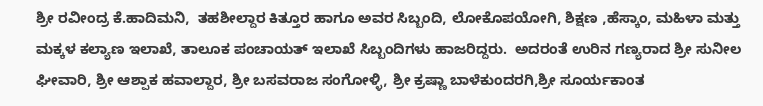ಶ್ರೀ ರವೀಂದ್ರ ಕೆ.ಹಾದಿಮನಿ,  ತಹಶೀಲ್ದಾರ ಕಿತ್ತೂರ ಹಾಗೂ ಅವರ ಸಿಬ್ಬಂದಿ, ಲೋಕೊಪಯೋಗಿ, ಶಿಕ್ಷಣ ,ಹೆಸ್ಕಾಂ, ಮಹಿಳಾ ಮತ್ತು ಮಕ್ಕಳ ಕಲ್ಯಾಣ ಇಲಾಖೆ, ತಾಲೂಕ ಪಂಚಾಯತ್ ಇಲಾಖೆ ಸಿಬ್ಬಂದಿಗಳು ಹಾಜರಿದ್ದರು.  ಅದರಂತೆ ಉರಿನ ಗಣ್ಯರಾದ ಶ್ರೀ ಸುನೀಲ ಘೀವಾರಿ, ಶ್ರೀ ಆಶ್ಪಾಕ ಹವಾಲ್ದಾರ, ಶ್ರೀ ಬಸವರಾಜ ಸಂಗೋಳ್ಳಿ, ಶ್ರೀ ಕ್ರಷ್ಣಾ ಬಾಳೆಕುಂದರಗಿ,ಶ್ರೀ ಸೂರ್ಯಕಾಂತ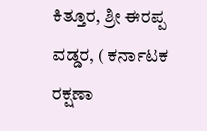ಕಿತ್ತೂರ, ಶ್ರೀ ಈರಪ್ಪ ವಡ್ಡರ, ( ಕರ್ನಾಟಕ ರಕ್ಷಣಾ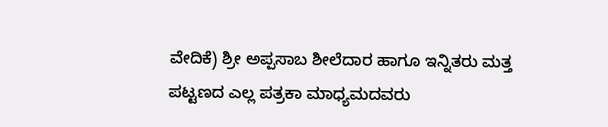ವೇದಿಕೆ) ಶ್ರೀ ಅಪ್ಪಸಾಬ ಶೀಲೆದಾರ ಹಾಗೂ ಇನ್ನಿತರು ಮತ್ತ ಪಟ್ಟಣದ ಎಲ್ಲ ಪತ್ರಕಾ ಮಾಧ್ಯಮದವರು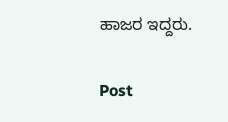ಹಾಜರ ಇದ್ದರು.

Post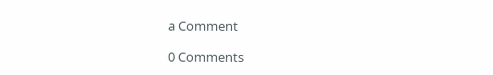a Comment

0 Comments